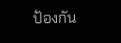ป้องกัน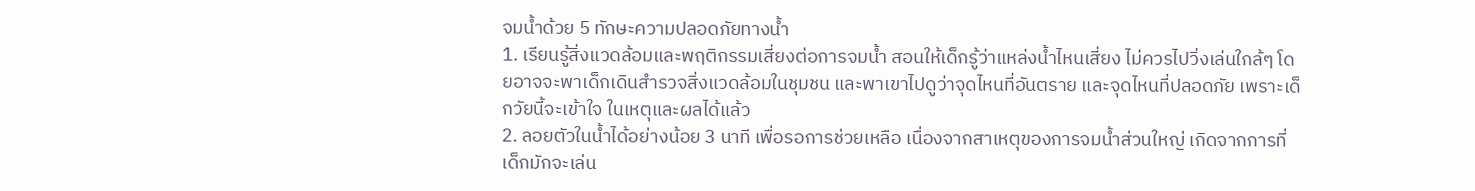จมน้ำด้วย 5 ทักษะความปลอดภัยทางน้ำ
1. เรียนรู้สิ่งแวดล้อมและพฤติกรรมเสี่ยงต่อการจมน้ำ สอนให้เด็กรู้ว่าแหล่งน้ำไหนเสี่ยง ไม่ควรไปวิ่งเล่นใกล้ๆ โดยอาจจะพาเด็กเดินสำรวจสิ่งแวดล้อมในชุมชน และพาเขาไปดูว่าจุดไหนที่อันตราย และจุดไหนที่ปลอดภัย เพราะเด็กวัยนี้จะเข้าใจ ในเหตุและผลได้แล้ว
2. ลอยตัวในน้ำได้อย่างน้อย 3 นาที เพื่อรอการช่วยเหลือ เนื่องจากสาเหตุของการจมน้ำส่วนใหญ่ เกิดจากการที่เด็กมักจะเล่น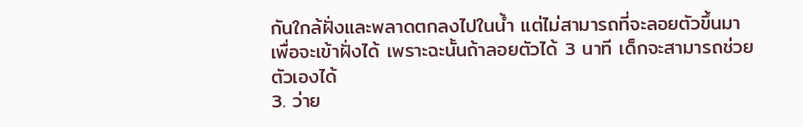กันใกล้ฝั่งและพลาดตกลงไปในน้ำ แต่ไม่สามารถที่จะลอยตัวขึ้นมาเพื่อจะเข้าฝั่งได้ เพราะฉะนั้นถ้าลอยตัวได้ 3 นาที เด็กจะสามารถช่วยตัวเองได้
3. ว่าย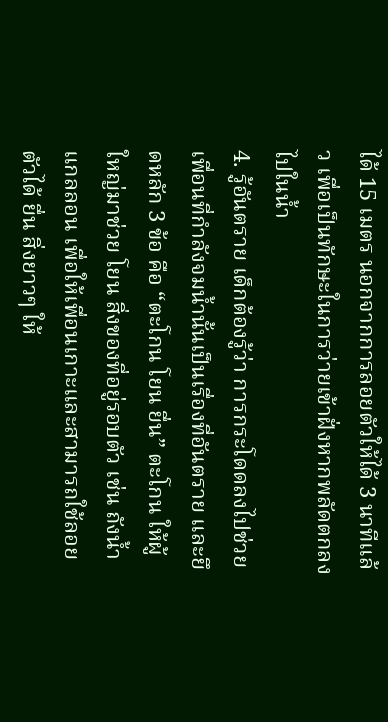ได้ 15 เมตร นอกจากการลอยตัวให้ได้ 3 นาทีแล้ว เพื่อเป็นทักษะในการว่ายเข้าฝั่งหากพลัดตกลงไปในน้ำ
4. รู้อันตราย เด็กต้องรู้ว่า การกระโดดลงไปช่วยเพื่อนที่กำลังจมน้ำนั้นเป็นเรื่องที่อันตราย และยึดหลัก 3 ข้อ คือ “ตะโกน โยน ยื่น” ตะโกน ให้ผู้ใหญ่มาช่วย โยน สิ่งของที่อยู่รอบตัว เช่น ถังน้ำ แกลลอน เพื่อให้เพื่อนเกาะและสามารถใช้ลอยตัวได้ ยื่น สิ่งยาวๆ ให้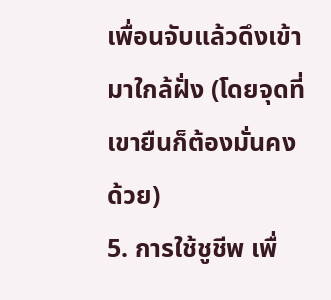เพื่อนจับแล้วดึงเข้ามาใกล้ฝั่ง (โดยจุดที่เขายืนก็ต้องมั่นคงด้วย)
5. การใช้ชูชีพ เพื่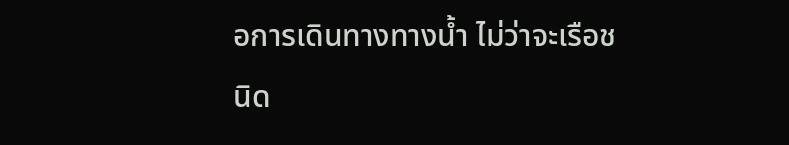อการเดินทางทางน้ำ ไม่ว่าจะเรือชนิด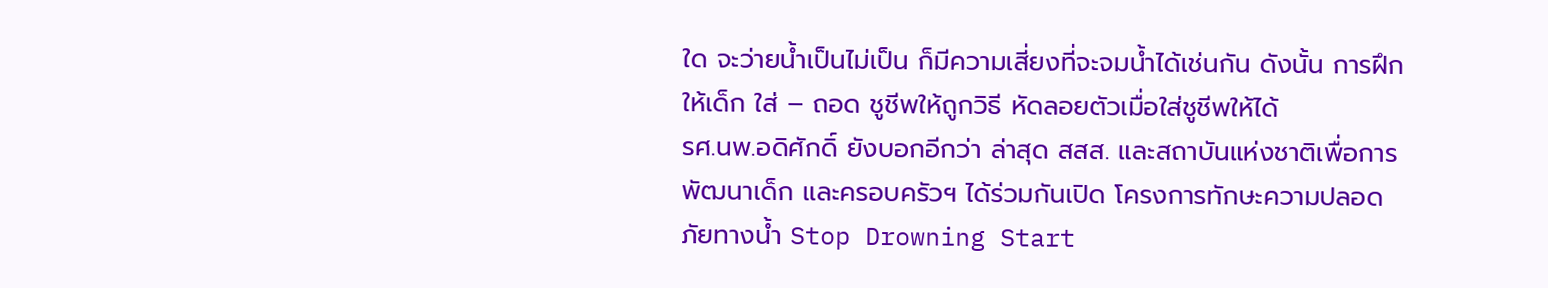ใด จะว่ายน้ำเป็นไม่เป็น ก็มีความเสี่ยงที่จะจมน้ำได้เช่นกัน ดังนั้น การฝึกให้เด็ก ใส่ – ถอด ชูชีพให้ถูกวิธี หัดลอยตัวเมื่อใส่ชูชีพให้ได้
รศ.นพ.อดิศักดิ์ ยังบอกอีกว่า ล่าสุด สสส. และสถาบันแห่งชาติเพื่อการพัฒนาเด็ก และครอบครัวฯ ได้ร่วมกันเปิด โครงการทักษะความปลอดภัยทางน้ำ Stop Drowning Start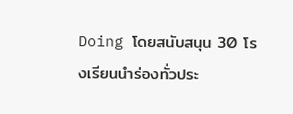Doing โดยสนับสนุน 30 โรงเรียนนำร่องทั่วประ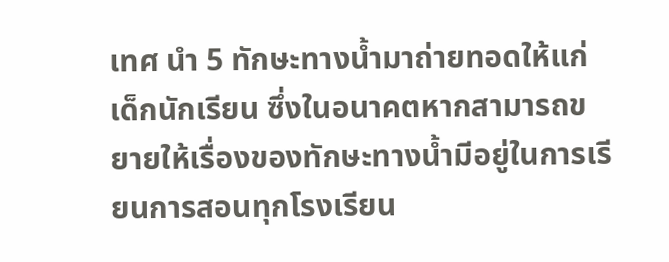เทศ นำ 5 ทักษะทางน้ำมาถ่ายทอดให้แก่เด็กนักเรียน ซึ่งในอนาคตหากสามารถขยายให้เรื่องของทักษะทางน้ำมีอยู่ในการเรียนการสอนทุกโรงเรียน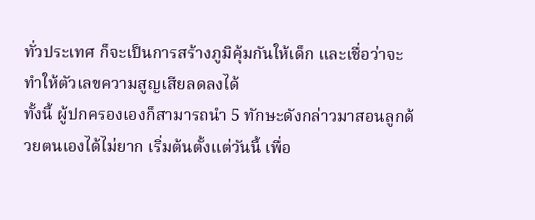ทั่วประเทศ ก็จะเป็นการสร้างภูมิคุ้มกันให้เด็ก และเชื่อว่าจะทำให้ตัวเลขความสูญเสียลดลงได้
ทั้งนี้ ผู้ปกครองเองก็สามารถนำ 5 ทักษะดังกล่าวมาสอนลูกด้วยตนเองได้ไม่ยาก เริ่มต้นตั้งแต่วันนี้ เพื่อ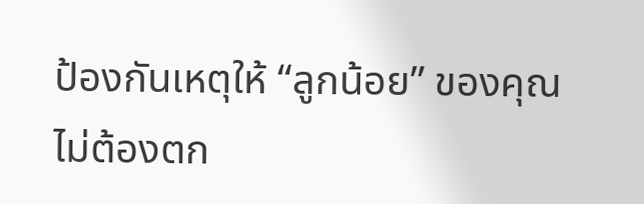ป้องกันเหตุให้ “ลูกน้อย” ของคุณไม่ต้องตก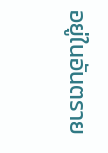อยู่ในอันตราย